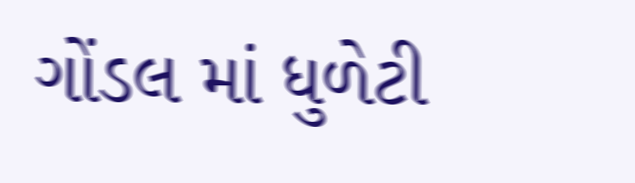ગોંડલ માં ધુળેટી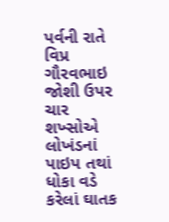પર્વની રાતે વિપ્ર ગૌરવભાઇ જોશી ઉપર ચાર શખ્સોએ લોખંડનાં પાઇપ તથાં ધોકા વડે કરેલાં ઘાતક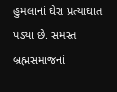હુમલાનાં ઘેરા પ્રત્યાઘાત પડ્યા છે. સમસ્ત બ્રહ્મસમાજનાં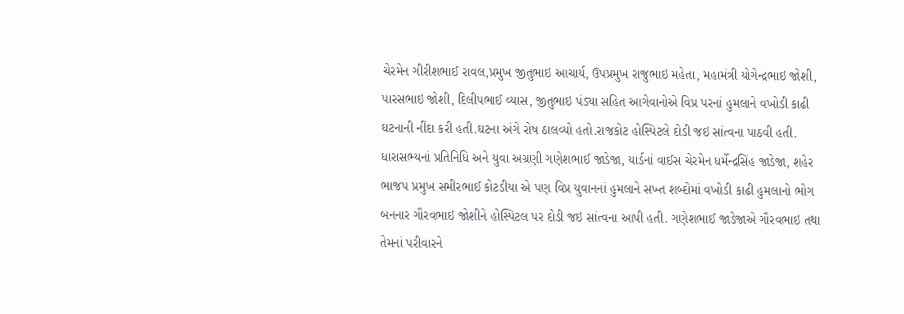ચેરમેન ગીરીશભાઈ રાવલ,પ્રમુખ જીતુભાઇ આચાર્ય, ઉપપ્રમુખ રાજુભાઇ મહેતા, મહામંત્રી યોગેન્દ્રભાઇ જોશી, પારસભાઇ જોશી, દિલીપભાઈ વ્યાસ, જીતુભાઇ પંડ્યા સહિત આગેવાનોએ વિપ્ર પરનાં હુમલાને વખોડી કાઢી ઘટનાની નીંદા કરી હતી.ઘટના અંગે રોષ ઠાલવ્યો હતો.રાજકોટ હોસ્પિટલે દોડી જઇ સાંત્વના પાઠવી હતી.
ધારાસભ્યનાં પ્રતિનિધિ અને યુવા અગ્રણી ગણેશભાઈ જાડેજા, યાર્ડનાં વાઈસ ચેરમેન ધર્મેન્દ્રસિંહ જાડેજા, શહેર ભાજપ પ્રમુખ સમીરભાઈ કોટડીયા એ પણ વિપ્ર યુવાનનાં હુમલાને સખ્ત શબ્દોમાં વખોડી કાઢી હુમલાનો ભોગ બનનાર ગૌરવભાઇ જોશીને હોસ્પિટલ પર દોડી જઇ સાંત્વના આપી હતી. ગણેશભાઈ જાડેજાએ ગૌરવભાઇ તથા તેમનાં પરીવારને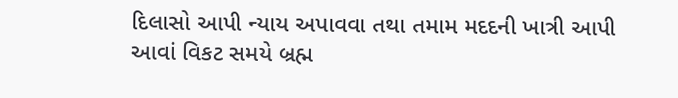દિલાસો આપી ન્યાય અપાવવા તથા તમામ મદદની ખાત્રી આપી આવાં વિકટ સમયે બ્રહ્મ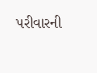પરીવારની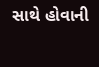સાથે હોવાની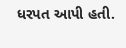ધરપત આપી હતી.